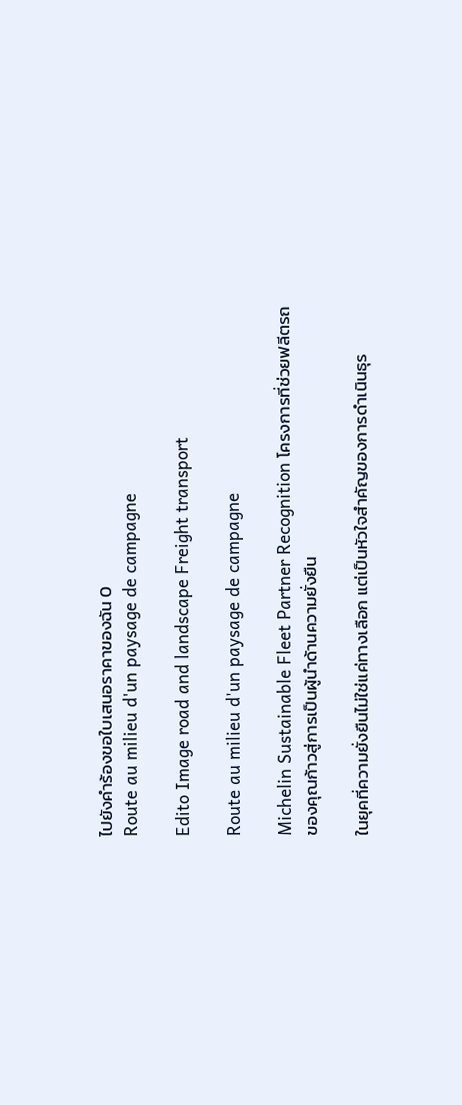ไปยังคำร้องขอใบเสนอราคาของฉัน 0
Route au milieu d'un paysage de campagne

Edito Image road and landscape Freight transport

Route au milieu d'un paysage de campagne

Michelin Sustainable Fleet Partner Recognition โครงการที่ช่วยฟลีตรถของคุณก้าวสู่การเป็นผู้นำด้านความยั่งยืน

ในยุคที่ความยั่งยืนไม่ใช่แค่ทางเลือก แต่เป็นหัวใจสำคัญของการดำเนินธุร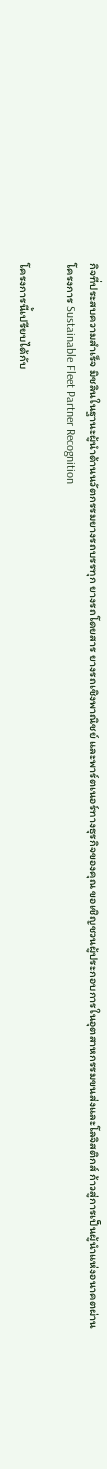กิจที่ประสบความสำเร็จ มิชลินในฐานะผู้นำด้านนวัตกรรมยางรถบรรทุก ยางรถโดยสาร ยางรถเชิงพาณิชย์ และพาร์ตเนอร์ทางธุรกิจของคุณ ขอเชิญชวนผู้ประกอบการในอุตสาหกรรมขนส่งและโลจิสติกส์ ก้าวสู่การเป็นผู้นำแห่งอนาคตผ่านโครงการ Sustainable Fleet Partner Recognition

โครงการนี้เปรียบได้กับ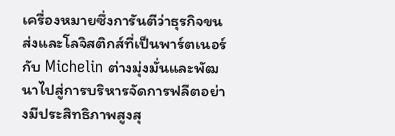เครื่องหมายซึ่งการันตีว่าธุรกิจขนส่งและโลจิสติกส์ที่เป็นพาร์ตเนอร์กับ Michelin ต่างมุ่งมั่นและพัฒนาไปสู่การบริหารจัดการฟลีตอย่างมีประสิทธิภาพสูงสุ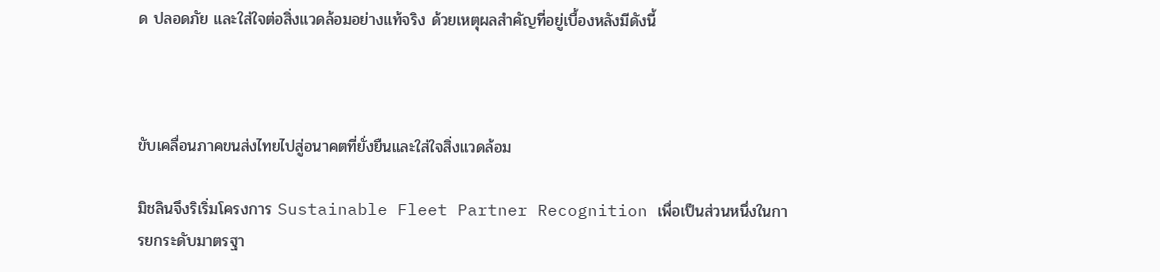ด ปลอดภัย และใส่ใจต่อสิ่งแวดล้อมอย่างแท้จริง ด้วยเหตุผลสำคัญที่อยู่เบื้องหลังมีดังนี้



ขับเคลื่อนภาคขนส่งไทยไปสู่อนาคตที่ยั่งยืนและใส่ใจสิ่งแวดล้อม

มิชลินจึงริเริ่มโครงการ Sustainable Fleet Partner Recognition เพื่อเป็นส่วนหนึ่งในการยกระดับมาตรฐา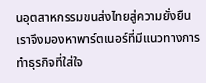นอุตสาหกรรมขนส่งไทยสู่ความยั่งยืน เราจึงมองหาพาร์ตเนอร์ที่มีแนวทางการทำธุรกิจที่ใส่ใจ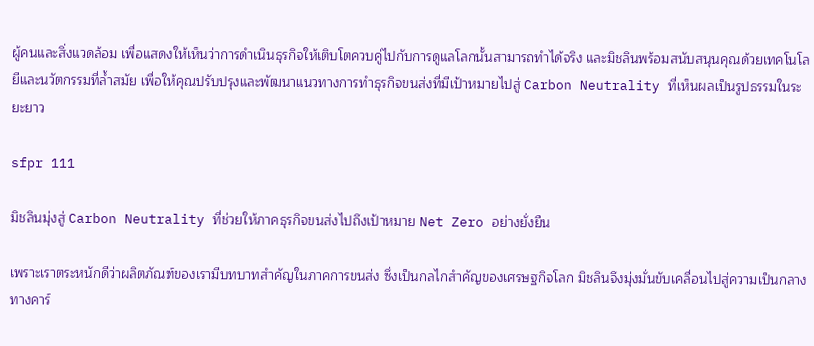ผู้คนและสิ่งแวดล้อม เพื่อแสดงให้เห็นว่าการดำเนินธุรกิจให้เติบโตควบคู่ไปกับการดูแลโลกนั้นสามารถทำได้จริง และมิชลินพร้อมสนับสนุนคุณด้วยเทคโนโลยีและนวัตกรรมที่ล้ำสมัย เพื่อให้คุณปรับปรุงและพัฒนาแนวทางการทำธุรกิจขนส่งที่มีเป้าหมายไปสู่ Carbon Neutrality ที่เห็นผลเป็นรูปธรรมในระยะยาว

sfpr 111

มิชลินมุ่งสู่ Carbon Neutrality ที่ช่วยให้ภาคธุรกิจขนส่งไปถึงเป้าหมาย Net Zero อย่างยั่งยืน

เพราะเราตระหนักดีว่าผลิตภัณฑ์ของเรามีบทบาทสำคัญในภาคการขนส่ง ซึ่งเป็นกลไกสำคัญของเศรษฐกิจโลก มิชลินจึงมุ่งมั่นขับเคลื่อนไปสู่ความเป็นกลางทางคาร์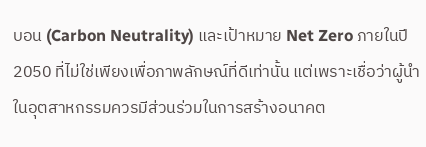บอน (Carbon Neutrality) และเป้าหมาย Net Zero ภายในปี 2050 ที่ไม่ใช่เพียงเพื่อภาพลักษณ์ที่ดีเท่านั้น แต่เพราะเชื่อว่าผู้นำในอุตสาหกรรมควรมีส่วนร่วมในการสร้างอนาคต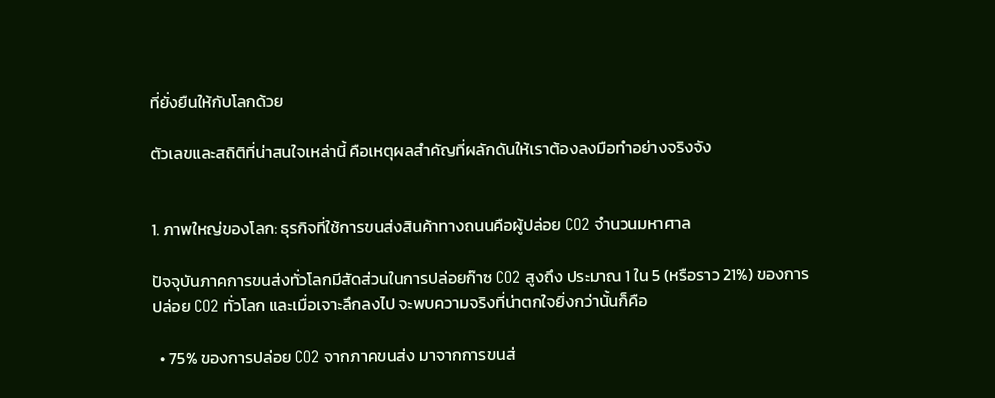ที่ยั่งยืนให้กับโลกด้วย

ตัวเลขและสถิติที่น่าสนใจเหล่านี้ คือเหตุผลสำคัญที่ผลักดันให้เราต้องลงมือทำอย่างจริงจัง


1. ภาพใหญ่ของโลก: ธุรกิจที่ใช้การขนส่งสินค้าทางถนนคือผู้ปล่อย CO2 จำนวนมหาศาล

ปัจจุบันภาคการขนส่งทั่วโลกมีสัดส่วนในการปล่อยก๊าซ CO2 สูงถึง ประมาณ 1 ใน 5 (หรือราว 21%) ของการปล่อย CO2 ทั่วโลก และเมื่อเจาะลึกลงไป จะพบความจริงที่น่าตกใจยิ่งกว่านั้นก็คือ

  • 75% ของการปล่อย CO2 จากภาคขนส่ง มาจากการขนส่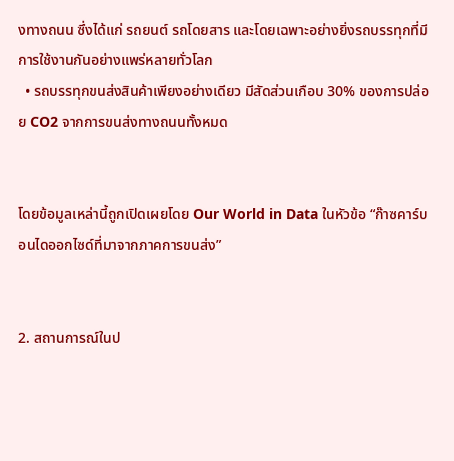งทางถนน ซึ่งได้แก่ รถยนต์ รถโดยสาร และโดยเฉพาะอย่างยิ่งรถบรรทุกที่มีการใช้งานกันอย่างแพร่หลายทั่วโลก
  • รถบรรทุกขนส่งสินค้าเพียงอย่างเดียว มีสัดส่วนเกือบ 30% ของการปล่อย CO2 จากการขนส่งทางถนนทั้งหมด


โดยข้อมูลเหล่านี้ถูกเปิดเผยโดย Our World in Data ในหัวข้อ “ก๊าซคาร์บอนไดออกไซด์ที่มาจากภาคการขนส่ง”


2. สถานการณ์ในป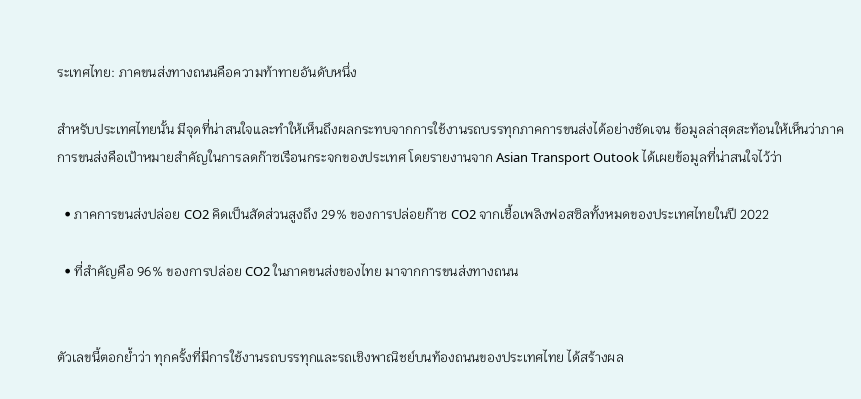ระเทศไทย: ภาคขนส่งทางถนนคือความท้าทายอันดับหนึ่ง

สำหรับประเทศไทยนั้น มีจุดที่น่าสนใจและทำให้เห็นถึงผลกระทบจากการใช้งานรถบรรทุกภาคการขนส่งได้อย่างชัดเจน ข้อมูลล่าสุดสะท้อนให้เห็นว่าภาคการขนส่งคือเป้าหมายสำคัญในการลดก๊าซเรือนกระจกของประเทศ โดยรายงานจาก Asian Transport Outook ได้เผยข้อมูลที่น่าสนใจไว้ว่า

  • ภาคการขนส่งปล่อย CO2 คิดเป็นสัดส่วนสูงถึง 29% ของการปล่อยก๊าซ CO2 จากเชื้อเพลิงฟอสซิลทั้งหมดของประเทศไทยในปี 2022

  • ที่สำคัญคือ 96% ของการปล่อย CO2 ในภาคขนส่งของไทย มาจากการขนส่งทางถนน


ตัวเลขนี้ตอกย้ำว่า ทุกครั้งที่มีการใช้งานรถบรรทุกและรถเชิงพาณิชย์บนท้องถนนของประเทศไทย ได้สร้างผล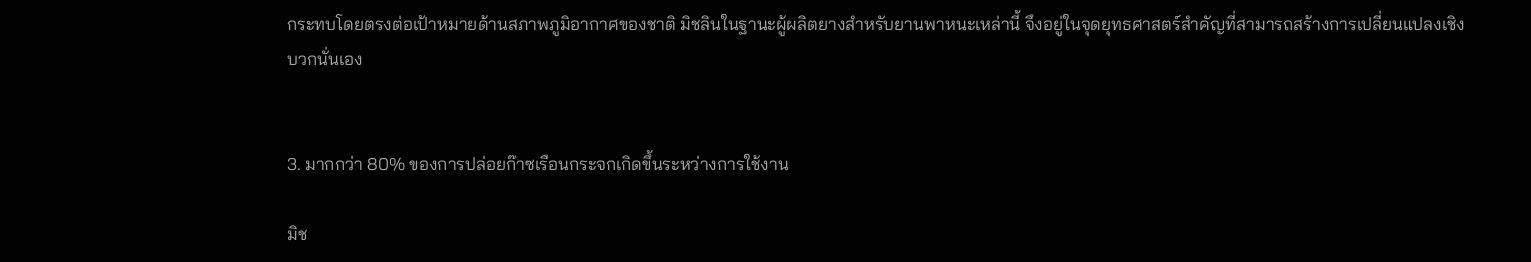กระทบโดยตรงต่อเป้าหมายด้านสภาพภูมิอากาศของชาติ มิชลินในฐานะผู้ผลิตยางสำหรับยานพาหนะเหล่านี้ จึงอยู่ในจุดยุทธศาสตร์สำคัญที่สามารถสร้างการเปลี่ยนแปลงเชิงบวกนั่นเอง


3. มากกว่า 80% ของการปล่อยก๊าซเรือนกระจกเกิดขึ้นระหว่างการใช้งาน

มิช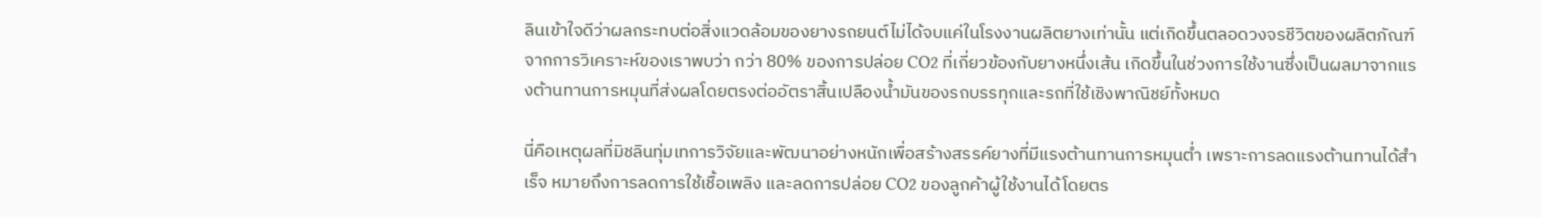ลินเข้าใจดีว่าผลกระทบต่อสิ่งแวดล้อมของยางรถยนต์ไม่ได้จบแค่ในโรงงานผลิตยางเท่านั้น แต่เกิดขึ้นตลอดวงจรชีวิตของผลิตภัณฑ์ จากการวิเคราะห์ของเราพบว่า กว่า 80% ของการปล่อย CO2 ที่เกี่ยวข้องกับยางหนึ่งเส้น เกิดขึ้นในช่วงการใช้งานซึ่งเป็นผลมาจากแรงต้านทานการหมุนที่ส่งผลโดยตรงต่ออัตราสิ้นเปลืองน้ำมันของรถบรรทุกและรถที่ใช้เชิงพาณิชย์ทั้งหมด

นี่คือเหตุผลที่มิชลินทุ่มเทการวิจัยและพัฒนาอย่างหนักเพื่อสร้างสรรค์ยางที่มีแรงต้านทานการหมุนต่ำ เพราะการลดแรงต้านทานได้สำเร็จ หมายถึงการลดการใช้เชื้อเพลิง และลดการปล่อย CO2 ของลูกค้าผู้ใช้งานได้โดยตร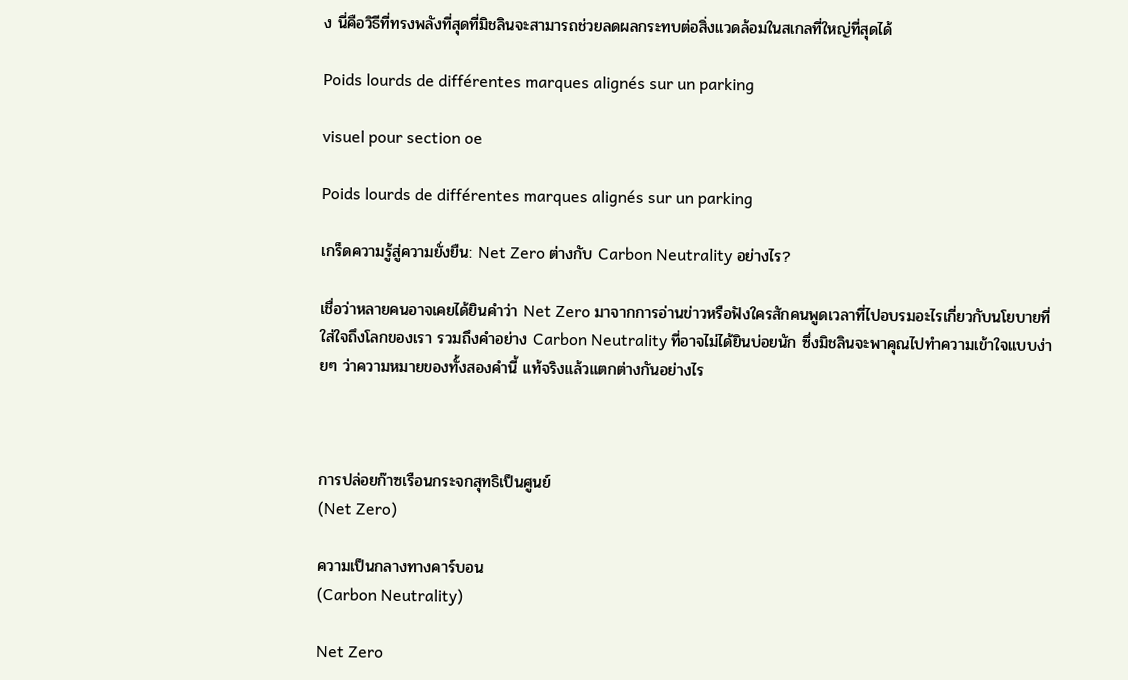ง นี่คือวิธีที่ทรงพลังที่สุดที่มิชลินจะสามารถช่วยลดผลกระทบต่อสิ่งแวดล้อมในสเกลที่ใหญ่ที่สุดได้

Poids lourds de différentes marques alignés sur un parking

visuel pour section oe

Poids lourds de différentes marques alignés sur un parking

เกร็ดความรู้สู่ความยั่งยืน: Net Zero ต่างกับ Carbon Neutrality อย่างไร?

เชื่อว่าหลายคนอาจเคยได้ยินคำว่า Net Zero มาจากการอ่านข่าวหรือฟังใครสักคนพูดเวลาที่ไปอบรมอะไรเกี่ยวกับนโยบายที่ใส่ใจถึงโลกของเรา รวมถึงคำอย่าง Carbon Neutrality ที่อาจไม่ได้ยินบ่อยนัก ซึ่งมิชลินจะพาคุณไปทำความเข้าใจแบบง่ายๆ ว่าความหมายของทั้งสองคำนี้ แท้จริงแล้วแตกต่างกันอย่างไร



การปล่อยก๊าซเรือนกระจกสุทธิเป็นศูนย์
(Net Zero)

ความเป็นกลางทางคาร์บอน
(Carbon Neutrality)

Net Zero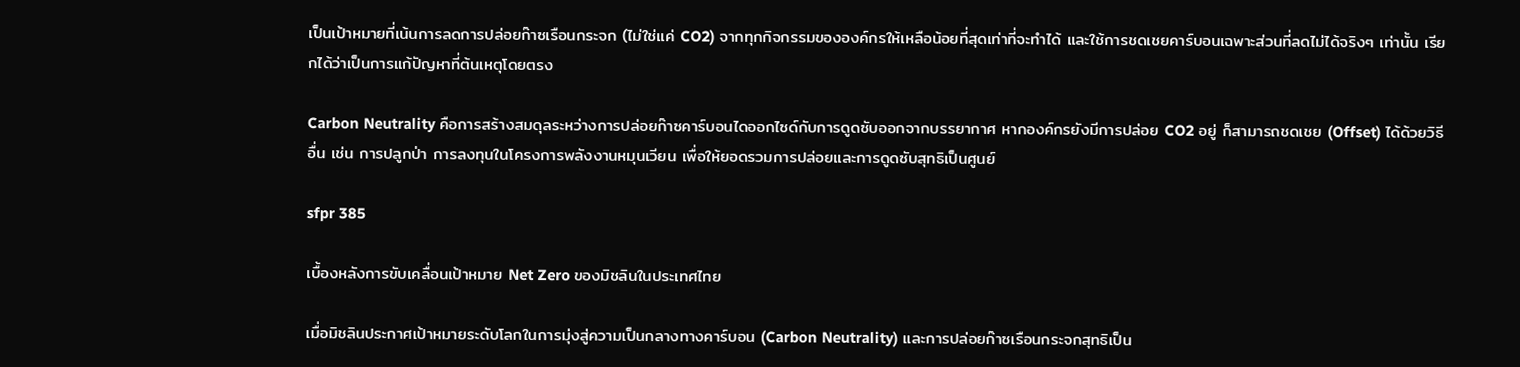เป็นเป้าหมายที่เน้นการลดการปล่อยก๊าซเรือนกระจก (ไม่ใช่แค่ CO2) จากทุกกิจกรรมขององค์กรให้เหลือน้อยที่สุดเท่าที่จะทำได้ และใช้การชดเชยคาร์บอนเฉพาะส่วนที่ลดไม่ได้จริงๆ เท่านั้น เรียกได้ว่าเป็นการแก้ปัญหาที่ต้นเหตุโดยตรง

Carbon Neutrality คือการสร้างสมดุลระหว่างการปล่อยก๊าซคาร์บอนไดออกไซด์กับการดูดซับออกจากบรรยากาศ หากองค์กรยังมีการปล่อย CO2 อยู่ ก็สามารถชดเชย (Offset) ได้ด้วยวิธีอื่น เช่น การปลูกป่า การลงทุนในโครงการพลังงานหมุนเวียน เพื่อให้ยอดรวมการปล่อยและการดูดซับสุทธิเป็นศูนย์

sfpr 385

เบื้องหลังการขับเคลื่อนเป้าหมาย Net Zero ของมิชลินในประเทศไทย

เมื่อมิชลินประกาศเป้าหมายระดับโลกในการมุ่งสู่ความเป็นกลางทางคาร์บอน (Carbon Neutrality) และการปล่อยก๊าซเรือนกระจกสุทธิเป็น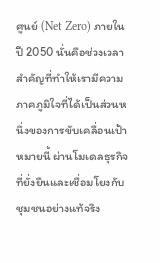ศูนย์ (Net Zero) ภายในปี 2050 นั่นคือช่วงเวลาสำคัญที่ทำให้เรามีความภาคภูมิใจที่ได้เป็นส่วนหนึ่งของการขับเคลื่อนเป้าหมายนี้ ผ่านโมเดลธุรกิจที่ยั่งยืนและเชื่อมโยงกับชุมชนอย่างแท้จริง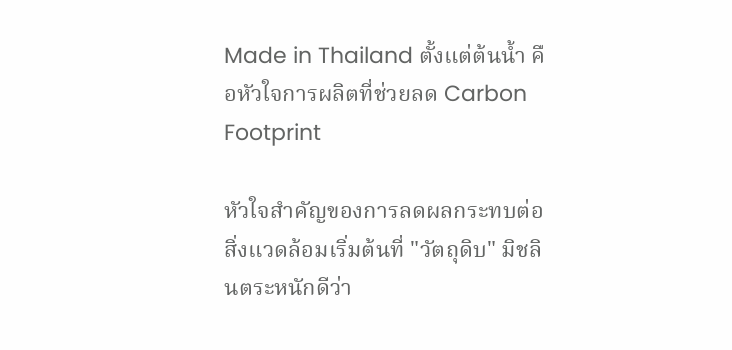Made in Thailand ตั้งแต่ต้นน้ำ คือหัวใจการผลิตที่ช่วยลด Carbon Footprint

หัวใจสำคัญของการลดผลกระทบต่อสิ่งแวดล้อมเริ่มต้นที่ "วัตถุดิบ" มิชลินตระหนักดีว่า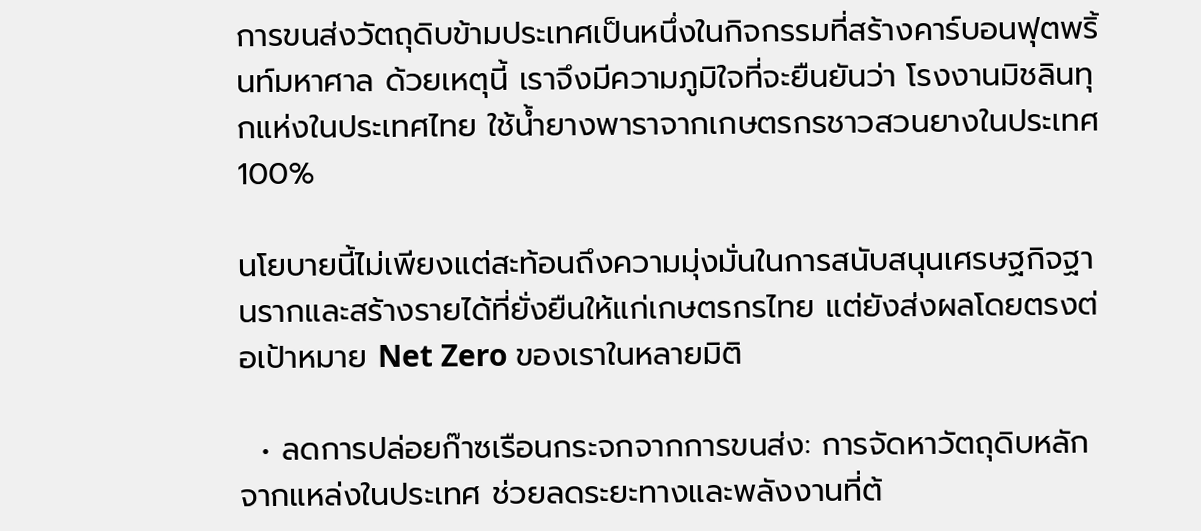การขนส่งวัตถุดิบข้ามประเทศเป็นหนึ่งในกิจกรรมที่สร้างคาร์บอนฟุตพริ้นท์มหาศาล ด้วยเหตุนี้ เราจึงมีความภูมิใจที่จะยืนยันว่า โรงงานมิชลินทุกแห่งในประเทศไทย ใช้น้ำยางพาราจากเกษตรกรชาวสวนยางในประเทศ 100%

นโยบายนี้ไม่เพียงแต่สะท้อนถึงความมุ่งมั่นในการสนับสนุนเศรษฐกิจฐานรากและสร้างรายได้ที่ยั่งยืนให้แก่เกษตรกรไทย แต่ยังส่งผลโดยตรงต่อเป้าหมาย Net Zero ของเราในหลายมิติ

  • ลดการปล่อยก๊าซเรือนกระจกจากการขนส่ง: การจัดหาวัตถุดิบหลักจากแหล่งในประเทศ ช่วยลดระยะทางและพลังงานที่ต้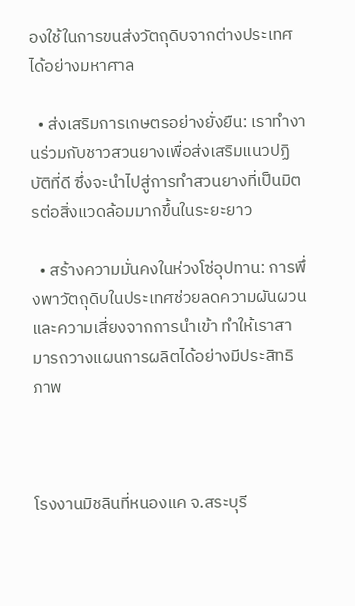องใช้ในการขนส่งวัตถุดิบจากต่างประเทศได้อย่างมหาศาล

  • ส่งเสริมการเกษตรอย่างยั่งยืน: เราทำงานร่วมกับชาวสวนยางเพื่อส่งเสริมแนวปฏิบัติที่ดี ซึ่งจะนำไปสู่การทำสวนยางที่เป็นมิตรต่อสิ่งแวดล้อมมากขึ้นในระยะยาว

  • สร้างความมั่นคงในห่วงโซ่อุปทาน: การพึ่งพาวัตถุดิบในประเทศช่วยลดความผันผวนและความเสี่ยงจากการนำเข้า ทำให้เราสามารถวางแผนการผลิตได้อย่างมีประสิทธิภาพ



โรงงานมิชลินที่หนองแค จ.สระบุรี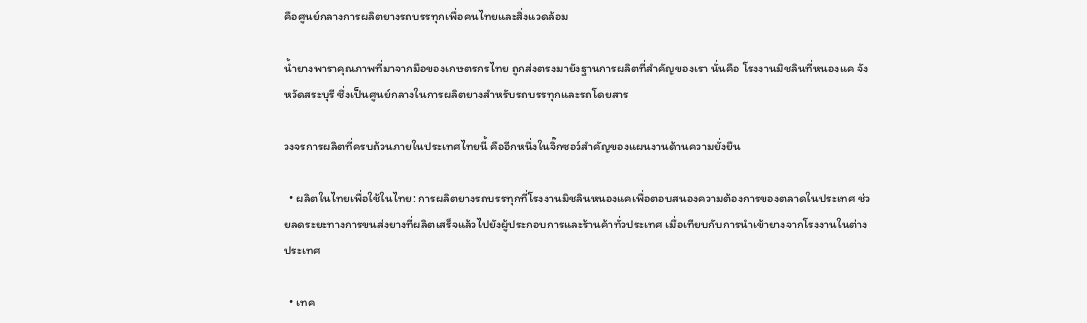คือศูนย์กลางการผลิตยางรถบรรทุกเพื่อคนไทยและสิ่งแวดล้อม

น้ำยางพาราคุณภาพที่มาจากมือของเกษตรกรไทย ถูกส่งตรงมายังฐานการผลิตที่สำคัญของเรา นั่นคือ โรงงานมิชลินที่หนองแค จังหวัดสระบุรี ซึ่งเป็นศูนย์กลางในการผลิตยางสำหรับรถบรรทุกและรถโดยสาร

วงจรการผลิตที่ครบถ้วนภายในประเทศไทยนี้ คืออีกหนึ่งในจิ๊กซอว์สำคัญของแผนงานด้านความยั่งยืน

  • ผลิตในไทยเพื่อใช้ในไทย: การผลิตยางรถบรรทุกที่โรงงานมิชลินหนองแคเพื่อตอบสนองความต้องการของตลาดในประเทศ ช่วยลดระยะทางการขนส่งยางที่ผลิตเสร็จแล้วไปยังผู้ประกอบการและร้านค้าทั่วประเทศ เมื่อเทียบกับการนำเข้ายางจากโรงงานในต่างประเทศ

  • เทค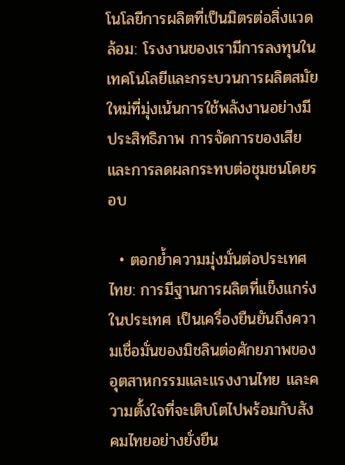โนโลยีการผลิตที่เป็นมิตรต่อสิ่งแวดล้อม: โรงงานของเรามีการลงทุนในเทคโนโลยีและกระบวนการผลิตสมัยใหม่ที่มุ่งเน้นการใช้พลังงานอย่างมีประสิทธิภาพ การจัดการของเสีย และการลดผลกระทบต่อชุมชนโดยรอบ

  • ตอกย้ำความมุ่งมั่นต่อประเทศไทย: การมีฐานการผลิตที่แข็งแกร่งในประเทศ เป็นเครื่องยืนยันถึงความเชื่อมั่นของมิชลินต่อศักยภาพของอุตสาหกรรมและแรงงานไทย และความตั้งใจที่จะเติบโตไปพร้อมกับสังคมไทยอย่างยั่งยืน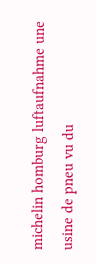michelin homburg luftaufnahme une usine de pneu vu du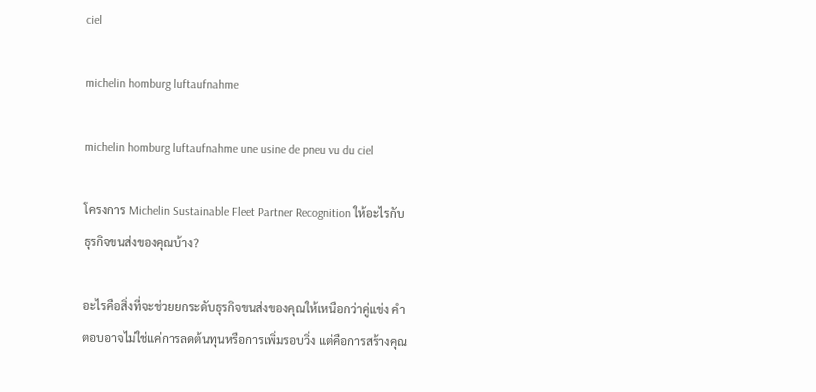ciel

michelin homburg luftaufnahme

michelin homburg luftaufnahme une usine de pneu vu du ciel

โครงการ Michelin Sustainable Fleet Partner Recognition ให้อะไรกับธุรกิจขนส่งของคุณบ้าง?

อะไรคือสิ่งที่จะช่วยยกระดับธุรกิจขนส่งของคุณให้เหนือกว่าคู่แข่ง คำตอบอาจไม่ใช่แค่การลดต้นทุนหรือการเพิ่มรอบวิ่ง แต่คือการสร้างคุณ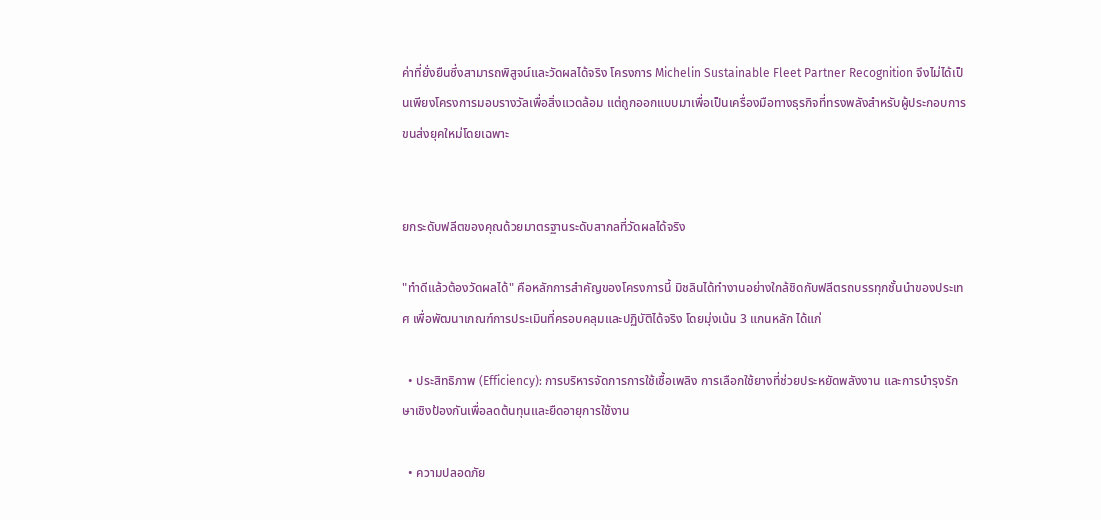ค่าที่ยั่งยืนซึ่งสามารถพิสูจน์และวัดผลได้จริง โครงการ Michelin Sustainable Fleet Partner Recognition จึงไม่ได้เป็นเพียงโครงการมอบรางวัลเพื่อสิ่งแวดล้อม แต่ถูกออกแบบมาเพื่อเป็นเครื่องมือทางธุรกิจที่ทรงพลังสำหรับผู้ประกอบการขนส่งยุคใหม่โดยเฉพาะ


ยกระดับฟลีตของคุณด้วยมาตรฐานระดับสากลที่วัดผลได้จริง

"ทำดีแล้วต้องวัดผลได้" คือหลักการสำคัญของโครงการนี้ มิชลินได้ทำงานอย่างใกล้ชิดกับฟลีตรถบรรทุกชั้นนำของประเทศ เพื่อพัฒนาเกณฑ์การประเมินที่ครอบคลุมและปฏิบัติได้จริง โดยมุ่งเน้น 3 แกนหลัก ได้แก่

  • ประสิทธิภาพ (Efficiency): การบริหารจัดการการใช้เชื้อเพลิง การเลือกใช้ยางที่ช่วยประหยัดพลังงาน และการบำรุงรักษาเชิงป้องกันเพื่อลดต้นทุนและยืดอายุการใช้งาน

  • ความปลอดภัย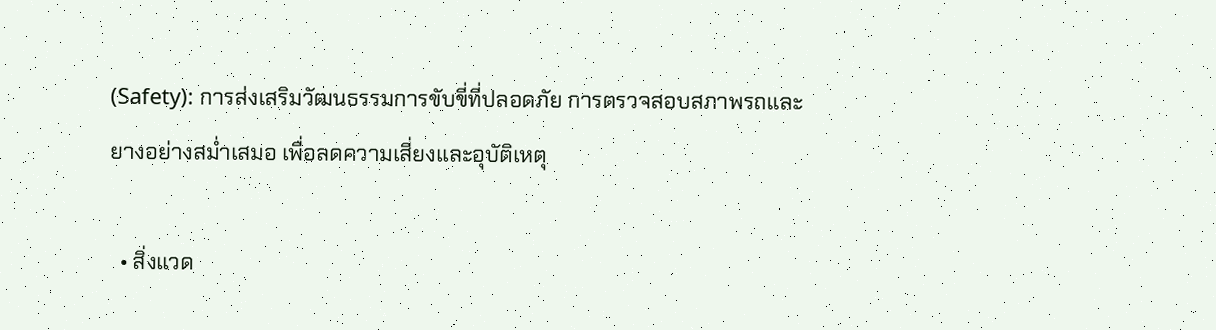(Safety): การส่งเสริมวัฒนธรรมการขับขี่ที่ปลอดภัย การตรวจสอบสภาพรถและยางอย่างสม่ำเสมอ เพื่อลดความเสี่ยงและอุบัติเหตุ

  • สิ่งแวด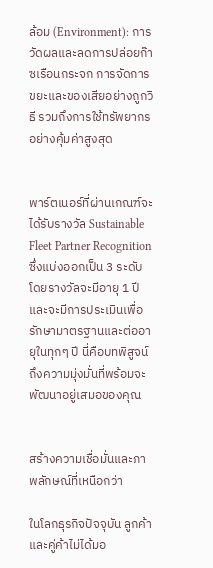ล้อม (Environment): การวัดผลและลดการปล่อยก๊าซเรือนกระจก การจัดการขยะและของเสียอย่างถูกวิธี รวมถึงการใช้ทรัพยากรอย่างคุ้มค่าสูงสุด


พาร์ตเนอร์ที่ผ่านเกณฑ์จะได้รับรางวัล Sustainable Fleet Partner Recognition ซึ่งแบ่งออกเป็น 3 ระดับ โดยรางวัลจะมีอายุ 1 ปี และจะมีการประเมินเพื่อรักษามาตรฐานและต่ออายุในทุกๆ ปี นี่คือบทพิสูจน์ถึงความมุ่งมั่นที่พร้อมจะพัฒนาอยู่เสมอของคุณ


สร้างความเชื่อมั่นและภาพลักษณ์ที่เหนือกว่า

ในโลกธุรกิจปัจจุบัน ลูกค้าและคู่ค้าไม่ได้มอ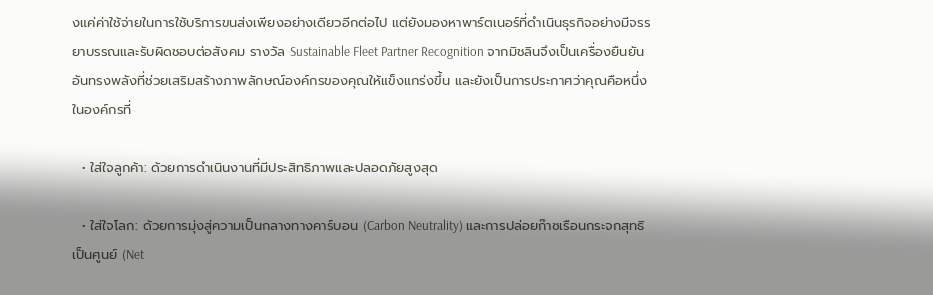งแค่ค่าใช้จ่ายในการใช้บริการขนส่งเพียงอย่างเดียวอีกต่อไป แต่ยังมองหาพาร์ตเนอร์ที่ดำเนินธุรกิจอย่างมีจรรยาบรรณและรับผิดชอบต่อสังคม รางวัล Sustainable Fleet Partner Recognition จากมิชลินจึงเป็นเครื่องยืนยันอันทรงพลังที่ช่วยเสริมสร้างภาพลักษณ์องค์กรของคุณให้แข็งแกร่งขึ้น และยังเป็นการประกาศว่าคุณคือหนึ่งในองค์กรที่

  • ใส่ใจลูกค้า: ด้วยการดำเนินงานที่มีประสิทธิภาพและปลอดภัยสูงสุด

  • ใส่ใจโลก: ด้วยการมุ่งสู่ความเป็นกลางทางคาร์บอน (Carbon Neutrality) และการปล่อยก๊าซเรือนกระจกสุทธิเป็นศูนย์ (Net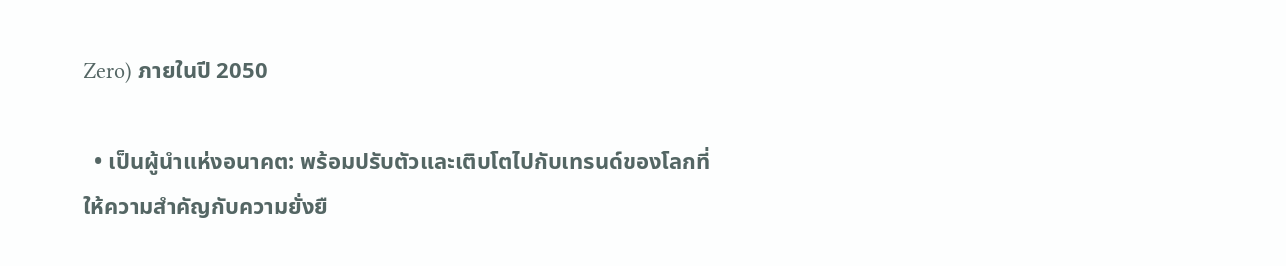Zero) ภายในปี 2050

  • เป็นผู้นำแห่งอนาคต: พร้อมปรับตัวและเติบโตไปกับเทรนด์ของโลกที่ให้ความสำคัญกับความยั่งยื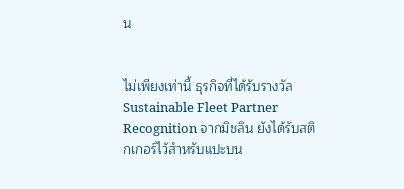น


ไม่เพียงเท่านี้ ธุรกิจที่ได้รับรางวัล Sustainable Fleet Partner Recognition จากมิชลิน ยังได้รับสติกเกอร์ไว้สำหรับแปะบน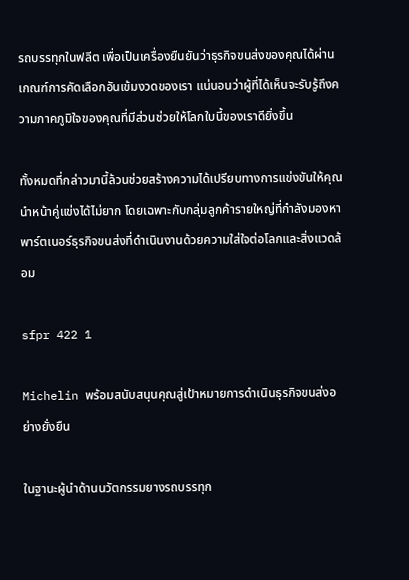รถบรรทุกในฟลีต เพื่อเป็นเครื่องยืนยันว่าธุรกิจขนส่งของคุณได้ผ่านเกณฑ์การคัดเลือกอันเข้มงวดของเรา แน่นอนว่าผู้ที่ได้เห็นจะรับรู้ถึงความภาคภูมิใจของคุณที่มีส่วนช่วยให้โลกใบนี้ของเราดียิ่งขึ้น

ทั้งหมดที่กล่าวมานี้ล้วนช่วยสร้างความได้เปรียบทางการแข่งขันให้คุณนำหน้าคู่แข่งได้ไม่ยาก โดยเฉพาะกับกลุ่มลูกค้ารายใหญ่ที่กำลังมองหาพาร์ตเนอร์ธุรกิจขนส่งที่ดำเนินงานด้วยความใส่ใจต่อโลกและสิ่งแวดล้อม

sfpr 422 1

Michelin พร้อมสนับสนุนคุณสู่เป้าหมายการดำเนินธุรกิจขนส่งอย่างยั่งยืน

ในฐานะผู้นำด้านนวัตกรรมยางรถบรรทุก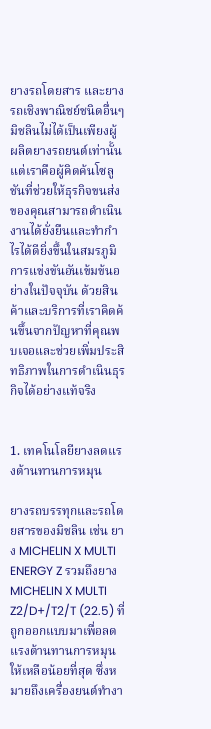ยางรถโดยสาร และยางรถเชิงพาณิชย์ชนิดอื่นๆ มิชลินไม่ได้เป็นเพียงผู้ผลิตยางรถยนต์เท่านั้น แต่เราคือผู้คิดค้นโซลูชันที่ช่วยให้ธุรกิจขนส่งของคุณสามารถดำเนินงานได้ยั่งยืนและทำกำไรได้ดียิ่งขึ้นในสมรภูมิการแข่งขันอันเข้มข้นอย่างในปัจจุบัน ด้วยสินค้าและบริการที่เราคิดค้นขึ้นจากปัญหาที่คุณพบเจอและช่วยเพิ่มประสิทธิภาพในการดำเนินธุรกิจได้อย่างแท้จริง


1. เทคโนโลยียางลดแรงต้านทานการหมุน

ยางรถบรรทุกและรถโดยสารของมิชลิน เช่น ยาง MICHELIN X MULTI ENERGY Z รวมถึงยาง MICHELIN X MULTI Z2/D+/T2/T (22.5) ที่ถูกออกแบบมาเพื่อลดแรงต้านทานการหมุนให้เหลือน้อยที่สุด ซึ่งหมายถึงเครื่องยนต์ทำงา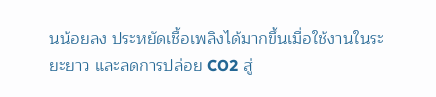นน้อยลง ประหยัดเชื้อเพลิงได้มากขึ้นเมื่อใช้งานในระยะยาว และลดการปล่อย CO2 สู่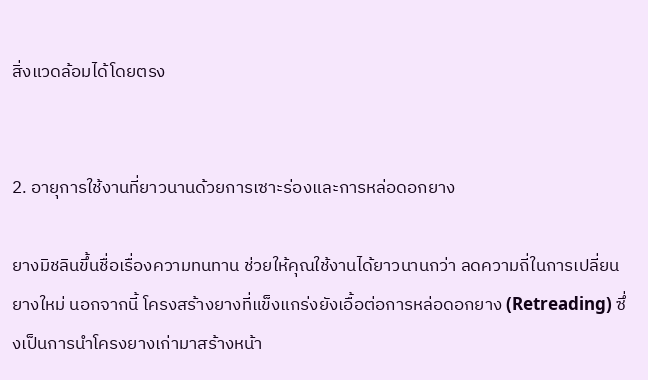สิ่งแวดล้อมได้โดยตรง


2. อายุการใช้งานที่ยาวนานด้วยการเซาะร่องและการหล่อดอกยาง

ยางมิชลินขึ้นชื่อเรื่องความทนทาน ช่วยให้คุณใช้งานได้ยาวนานกว่า ลดความถี่ในการเปลี่ยนยางใหม่ นอกจากนี้ โครงสร้างยางที่แข็งแกร่งยังเอื้อต่อการหล่อดอกยาง (Retreading) ซึ่งเป็นการนำโครงยางเก่ามาสร้างหน้า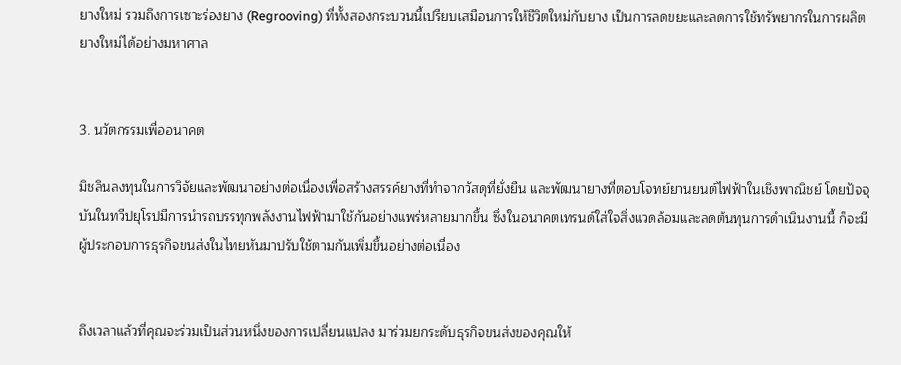ยางใหม่ รวมถึงการเซาะร่องยาง (Regrooving) ที่ทั้งสองกระบวนนี้เปรียบเสมือนการให้ชีวิตใหม่กับยาง เป็นการลดขยะและลดการใช้ทรัพยากรในการผลิตยางใหม่ได้อย่างมหาศาล


3. นวัตกรรมเพื่ออนาคต

มิชลินลงทุนในการวิจัยและพัฒนาอย่างต่อเนื่องเพื่อสร้างสรรค์ยางที่ทำจากวัสดุที่ยั่งยืน และพัฒนายางที่ตอบโจทย์ยานยนต์ไฟฟ้าในเชิงพาณิชย์ โดยปัจจุบันในทวีปยุโรปมีการนำรถบรรทุกพลังงานไฟฟ้ามาใช้กันอย่างแพร่หลายมากขึ้น ซึ่งในอนาคตเทรนด์ใส่ใจสิ่งแวดล้อมและลดต้นทุนการดำเนินงานนี้ ก็จะมีผู้ประกอบการธุรกิจขนส่งในไทยหันมาปรับใช้ตามกันเพิ่มขึ้นอย่างต่อเนื่อง


ถึงเวลาแล้วที่คุณจะร่วมเป็นส่วนหนึ่งของการเปลี่ยนแปลง มาร่วมยกระดับธุรกิจขนส่งของคุณให้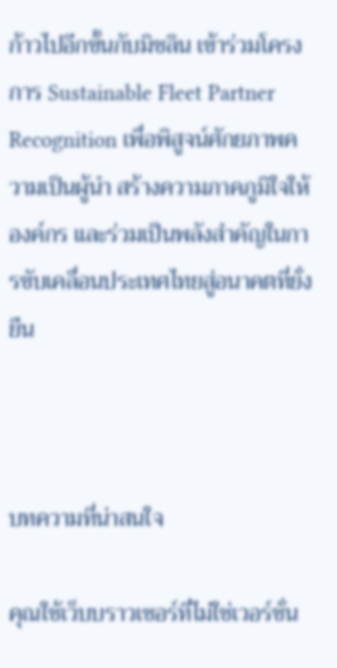ก้าวไปอีกขั้นกับมิชลิน เข้าร่วมโครงการ Sustainable Fleet Partner Recognition เพื่อพิสูจน์ศักยภาพความเป็นผู้นำ สร้างความภาคภูมิใจให้องค์กร และร่วมเป็นพลังสำคัญในการขับเคลื่อนประเทศไทยสู่อนาคตที่ยั่งยืน



บทความที่น่าสนใจ

คุณใช้เว็บบราวเซอร์ที่ไม่ใช่เวอร์ชั่น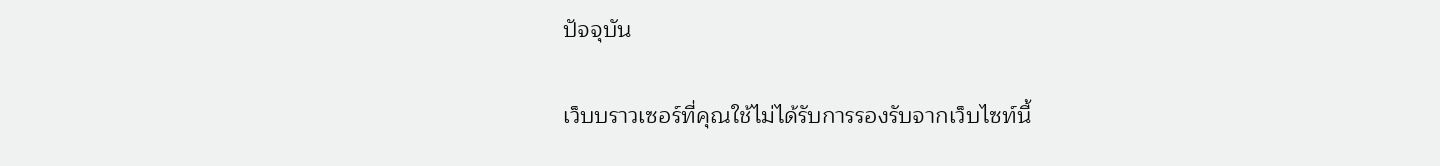ปัจจุบัน

เว็บบราวเซอร์ที่คุณใช้ไม่ได้รับการรองรับจากเว็บไซท์นี้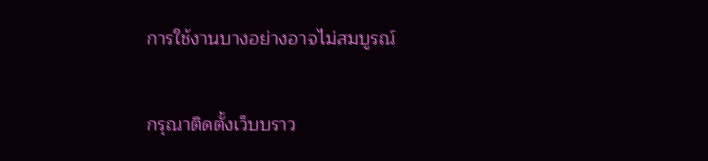การใช้งานบางอย่างอาจไม่สมบูรณ์

กรุณาติดตั้งเว็บบราว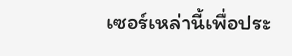เซอร์เหล่านี้เพื่อประ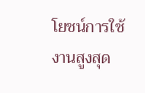โยชน์การใช้งานสูงสุด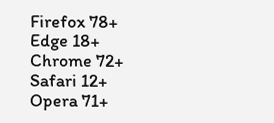Firefox 78+
Edge 18+
Chrome 72+
Safari 12+
Opera 71+